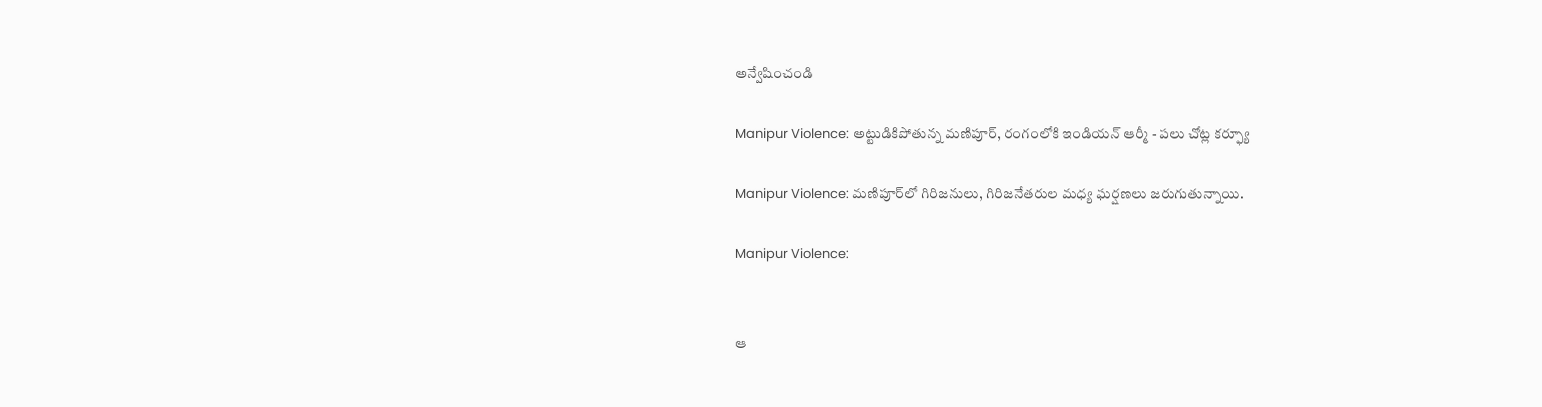అన్వేషించండి

Manipur Violence: అట్టుడికిపోతున్న మణిపూర్, రంగంలోకి ఇండియన్ ఆర్మీ - పలు చోట్ల కర్ఫ్యూ

Manipur Violence: మణిపూర్‌లో గిరిజనులు, గిరిజనేతరుల మధ్య ఘర్షణలు జరుగుతున్నాయి.

Manipur Violence:


ఆ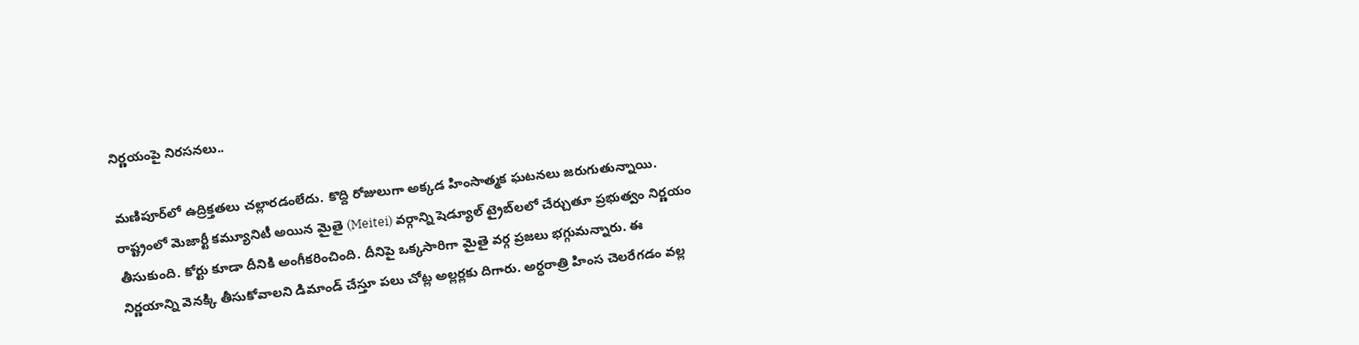నిర్ణయంపై నిరసనలు..

మణిపూర్‌లో ఉద్రిక్తతలు చల్లారడంలేదు. కొద్ది రోజులుగా అక్కడ హింసాత్మక ఘటనలు జరుగుతున్నాయి. రాష్ట్రంలో మెజార్టీ కమ్యూనిటీ అయిన మైతై (Meitei) వర్గాన్ని షెడ్యూల్‌ ట్రైబ్‌లలో చేర్చుతూ ప్రభుత్వం నిర్ణయం తీసుకుంది. కోర్టు కూడా దీనికి అంగీకరించింది. దీనిపై ఒక్కసారిగా మైతై వర్గ ప్రజలు భగ్గుమన్నారు. ఈ నిర్ణయాన్ని వెనక్కి తీసుకోవాలని డిమాండ్ చేస్తూ పలు చోట్ల అల్లర్లకు దిగారు. అర్ధరాత్రి హింస చెలరేగడం వల్ల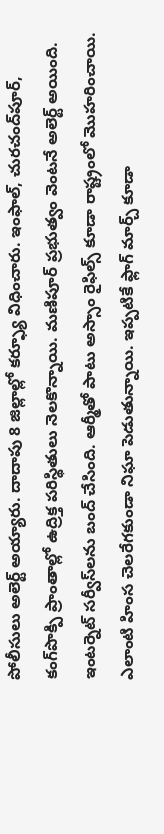పోలీసులు అలెర్ట్ అయ్యారు. దాదాపు 8 జిల్లాల్లో కర్ఫ్యూ విధించారు. ఇంఫాల్, చురచంద్‌పూర్, కంగ్‌పొక్పి ప్రాంతాల్లో ఉద్రిక్త పరిస్థితులు నెలకొన్నాయి. మణిపూర్ ప్రభుత్వం వెంటనే అలెర్ట్ అయింది. ఇంటర్నెట్ సర్వీస్‌లను బంద్ చేసింది. ఆర్మీతో పాటు అస్సాం రైఫిల్స్ కూడా రాష్ట్రంలో మొహరించాయి. ఎలాంటి హింస చెలరేగకుండా నిఘా పెడుతున్నాయి. ఇప్పటికే ఫ్లాగ్ మార్చ్ కూడా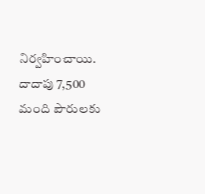నిర్వహించాయి. దాదాపు 7,500 మంది పౌరులకు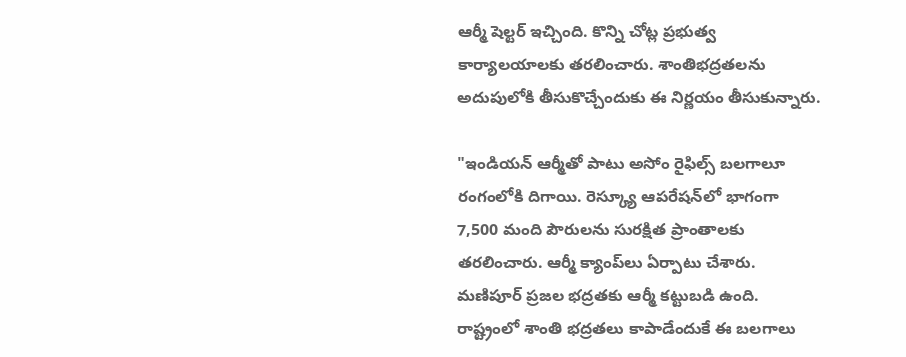ఆర్మీ షెల్టర్ ఇచ్చింది. కొన్ని చోట్ల ప్రభుత్వ కార్యాలయాలకు తరలించారు. శాంతిభద్రతలను అదుపులోకి తీసుకొచ్చేందుకు ఈ నిర్ణయం తీసుకున్నారు.

"ఇండియన్ ఆర్మీతో పాటు అసోం రైఫిల్స్ బలగాలూ రంగంలోకి దిగాయి. రెస్క్యూ ఆపరేషన్‌లో భాగంగా 7,500 మంది పౌరులను సురక్షిత ప్రాంతాలకు తరలించారు. ఆర్మీ క్యాంప్‌లు ఏర్పాటు చేశారు. మణిపూర్ ప్రజల భద్రతకు ఆర్మీ కట్టుబడి ఉంది. రాష్ట్రంలో శాంతి భద్రతలు కాపాడేందుకే ఈ బలగాలు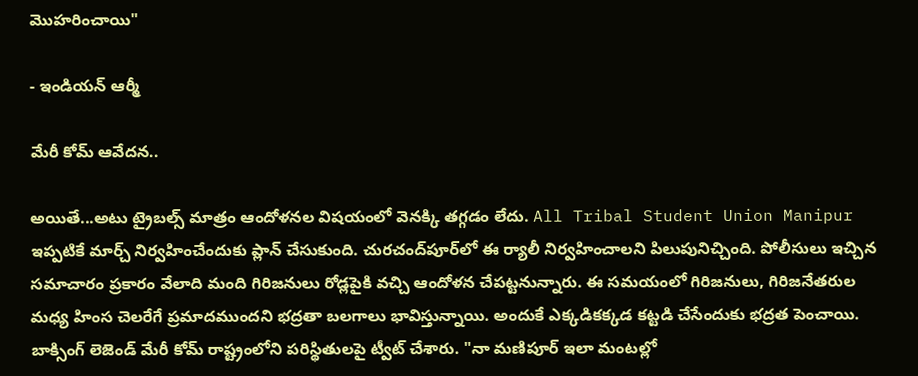మొహరించాయి"

- ఇండియన్ ఆర్మీ

మేరీ కోమ్ ఆవేదన..

అయితే...అటు ట్రైబల్స్ మాత్రం ఆందోళనల విషయంలో వెనక్కి తగ్గడం లేదు. All Tribal Student Union Manipur ఇప్పటికే మార్చ్ నిర్వహించేందుకు ప్లాన్ చేసుకుంది. చురచంద్‌పూర్‌లో ఈ ర్యాలీ నిర్వహించాలని పిలుపునిచ్చింది. పోలీసులు ఇచ్చిన సమాచారం ప్రకారం వేలాది మంది గిరిజనులు రోడ్లపైకి వచ్చి ఆందోళన చేపట్టనున్నారు. ఈ సమయంలో గిరిజనులు, గిరిజనేతరుల మధ్య హింస చెలరేగే ప్రమాదముందని భద్రతా బలగాలు భావిస్తున్నాయి. అందుకే ఎక్కడికక్కడ కట్టడి చేసేందుకు భద్రత పెంచాయి. బాక్సింగ్ లెజెండ్ మేరీ కోమ్ రాష్ట్రంలోని పరిస్థితులపై ట్వీట్ చేశారు. "నా మణిపూర్ ఇలా మంటల్లో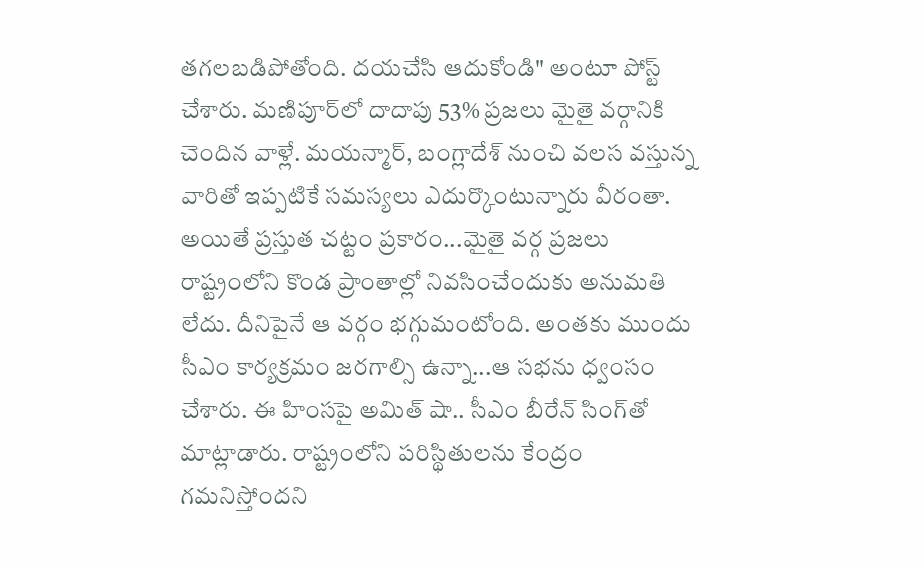తగలబడిపోతోంది. దయచేసి ఆదుకోండి" అంటూ పోస్ట్ చేశారు. మణిపూర్‌లో దాదాపు 53% ప్రజలు మైతై వర్గానికి చెందిన వాళ్లే. మయన్మార్, బంగ్లాదేశ్‌ నుంచి వలస వస్తున్న వారితో ఇప్పటికే సమస్యలు ఎదుర్కొంటున్నారు వీరంతా. అయితే ప్రస్తుత చట్టం ప్రకారం...మైతై వర్గ ప్రజలు రాష్ట్రంలోని కొండ ప్రాంతాల్లో నివసించేందుకు అనుమతి లేదు. దీనిపైనే ఆ వర్గం భగ్గుమంటోంది. అంతకు ముందు సీఎం కార్యక్రమం జరగాల్సి ఉన్నా...ఆ సభను ధ్వంసం చేశారు. ఈ హింసపై అమిత్‌ షా.. సీఎం బీరేన్‌ సింగ్‌తో మాట్లాడారు. రాష్ట్రంలోని పరిస్థితులను కేంద్రం గమనిస్తోందని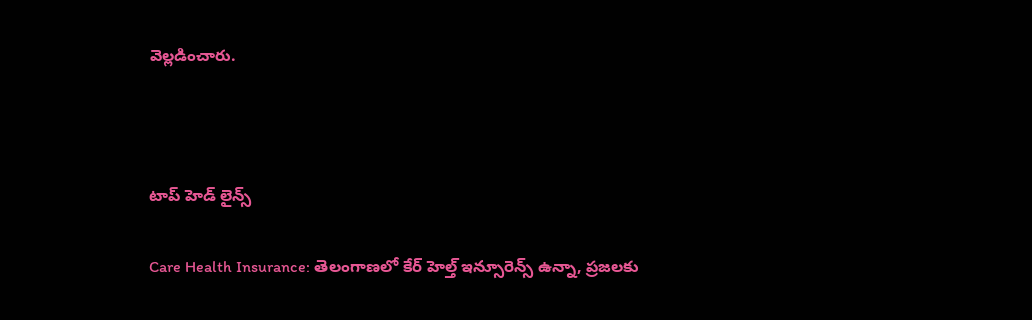వెల్లడించారు.



టాప్ హెడ్ లైన్స్

Care Health Insurance: తెలంగాణలో కేర్ హెల్త్ ఇన్సూరెన్స్ ఉన్నా, ప్రజలకు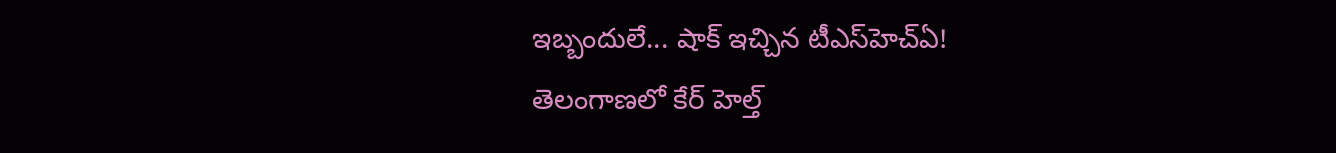ఇబ్బందులే... షాక్ ఇచ్చిన టీఎస్‌హెచ్‌ఏ!
తెలంగాణలో కేర్ హెల్త్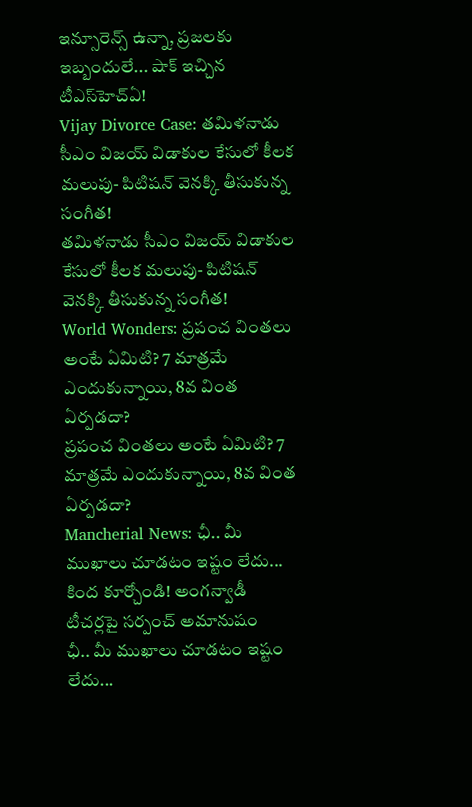ఇన్సూరెన్స్ ఉన్నా, ప్రజలకు ఇబ్బందులే... షాక్ ఇచ్చిన టీఎస్‌హెచ్‌ఏ!
Vijay Divorce Case: తమిళనాడు సీఎం విజయ్ విడాకుల కేసులో కీలక మలుపు- పిటిషన్ వెనక్కి తీసుకున్న సంగీత!
తమిళనాడు సీఎం విజయ్ విడాకుల కేసులో కీలక మలుపు- పిటిషన్ వెనక్కి తీసుకున్న సంగీత!
World Wonders: ప్రపంచ వింతలు అంటే ఏమిటి? 7 మాత్రమే ఎందుకున్నాయి, 8వ వింత ఏర్పడదా?
ప్రపంచ వింతలు అంటే ఏమిటి? 7 మాత్రమే ఎందుకున్నాయి, 8వ వింత ఏర్పడదా?
Mancherial News: ఛీ.. మీ ముఖాలు చూడ‌టం ఇష్టం లేదు... కింద కూర్చోండి! అంగన్వాడీ టీచర్లపై సర్పంచ్ అమానుషం
ఛీ.. మీ ముఖాలు చూడ‌టం ఇష్టం లేదు...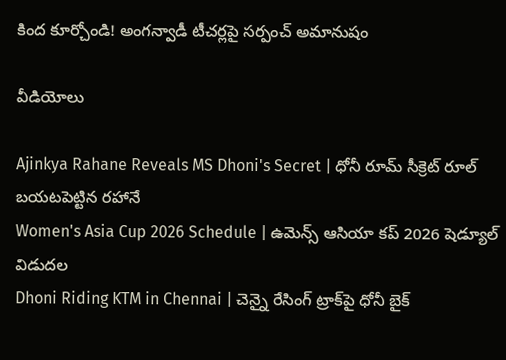కింద కూర్చోండి! అంగన్వాడీ టీచర్లపై సర్పంచ్ అమానుషం

వీడియోలు

Ajinkya Rahane Reveals MS Dhoni's Secret | ధోనీ రూమ్ సీక్రెట్ రూల్ బయటపెట్టిన రహానే
Women's Asia Cup 2026 Schedule | ఉమెన్స్ ఆసియా కప్ 2026 షెడ్యూల్ విడుదల
Dhoni Riding KTM in Chennai | చెన్నై రేసింగ్ ట్రాక్‌పై ధోనీ బైక్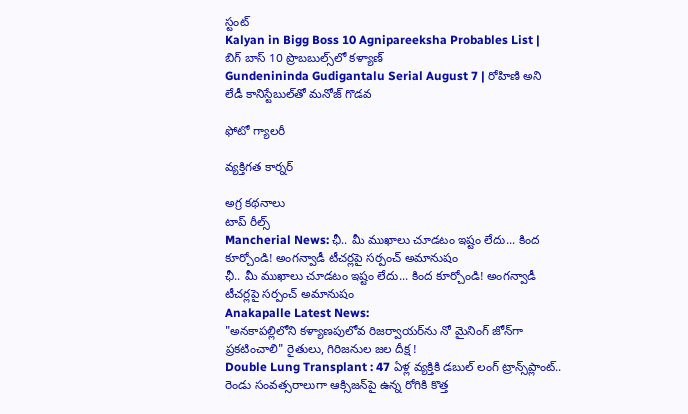స్టంట్
Kalyan in Bigg Boss 10 Agnipareeksha Probables List | బిగ్ బాస్ 10 ప్రొబబుల్స్‌లో కళ్యాణ్
Gundenininda Gudigantalu Serial August 7 | రోహిణి అని లేడీ కానిస్టేబుల్‌తో మనోజ్ గొడవ

ఫోటో గ్యాలరీ

వ్యక్తిగత కార్నర్

అగ్ర కథనాలు
టాప్ రీల్స్
Mancherial News: ఛీ.. మీ ముఖాలు చూడ‌టం ఇష్టం లేదు... కింద కూర్చోండి! అంగన్వాడీ టీచర్లపై సర్పంచ్ అమానుషం
ఛీ.. మీ ముఖాలు చూడ‌టం ఇష్టం లేదు... కింద కూర్చోండి! అంగన్వాడీ టీచర్లపై సర్పంచ్ అమానుషం
Anakapalle Latest News:
"అనకాపల్లిలోని కళ్యాణపులోవ రిజర్వాయర్‌ను నో మైనింగ్ జోన్‌గా ప్రకటించాలి" రైతులు, గిరిజనుల జల దీక్ష !
Double Lung Transplant : 47 ఏళ్ల వ్యక్తికి డబుల్ లంగ్ ట్రాన్స్‌ప్లాంట్.. రెండు సంవత్సరాలుగా ఆక్సిజన్‌పై ఉన్న రోగికి కొత్త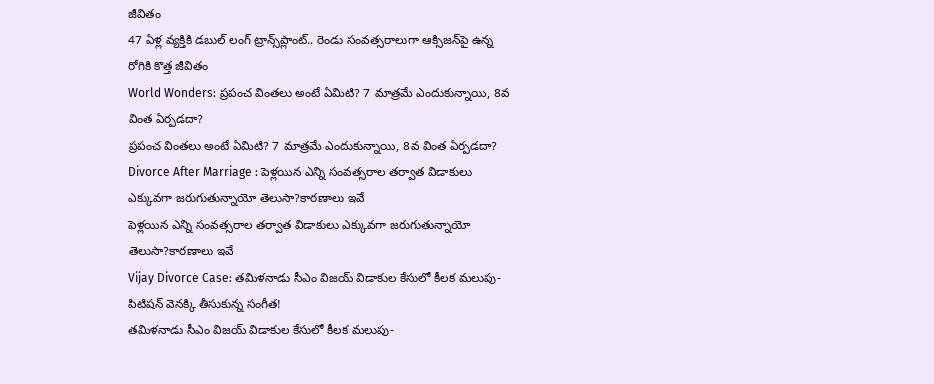జీవితం
47 ఏళ్ల వ్యక్తికి డబుల్ లంగ్ ట్రాన్స్‌ప్లాంట్.. రెండు సంవత్సరాలుగా ఆక్సిజన్‌పై ఉన్న రోగికి కొత్త జీవితం
World Wonders: ప్రపంచ వింతలు అంటే ఏమిటి? 7 మాత్రమే ఎందుకున్నాయి, 8వ వింత ఏర్పడదా?
ప్రపంచ వింతలు అంటే ఏమిటి? 7 మాత్రమే ఎందుకున్నాయి, 8వ వింత ఏర్పడదా?
Divorce After Marriage : పెళ్లయిన ఎన్ని సంవత్సరాల తర్వాత విడాకులు ఎక్కువగా జరుగుతున్నాయో తెలుసా?కారణాలు ఇవే
పెళ్లయిన ఎన్ని సంవత్సరాల తర్వాత విడాకులు ఎక్కువగా జరుగుతున్నాయో తెలుసా?కారణాలు ఇవే
Vijay Divorce Case: తమిళనాడు సీఎం విజయ్ విడాకుల కేసులో కీలక మలుపు- పిటిషన్ వెనక్కి తీసుకున్న సంగీత!
తమిళనాడు సీఎం విజయ్ విడాకుల కేసులో కీలక మలుపు-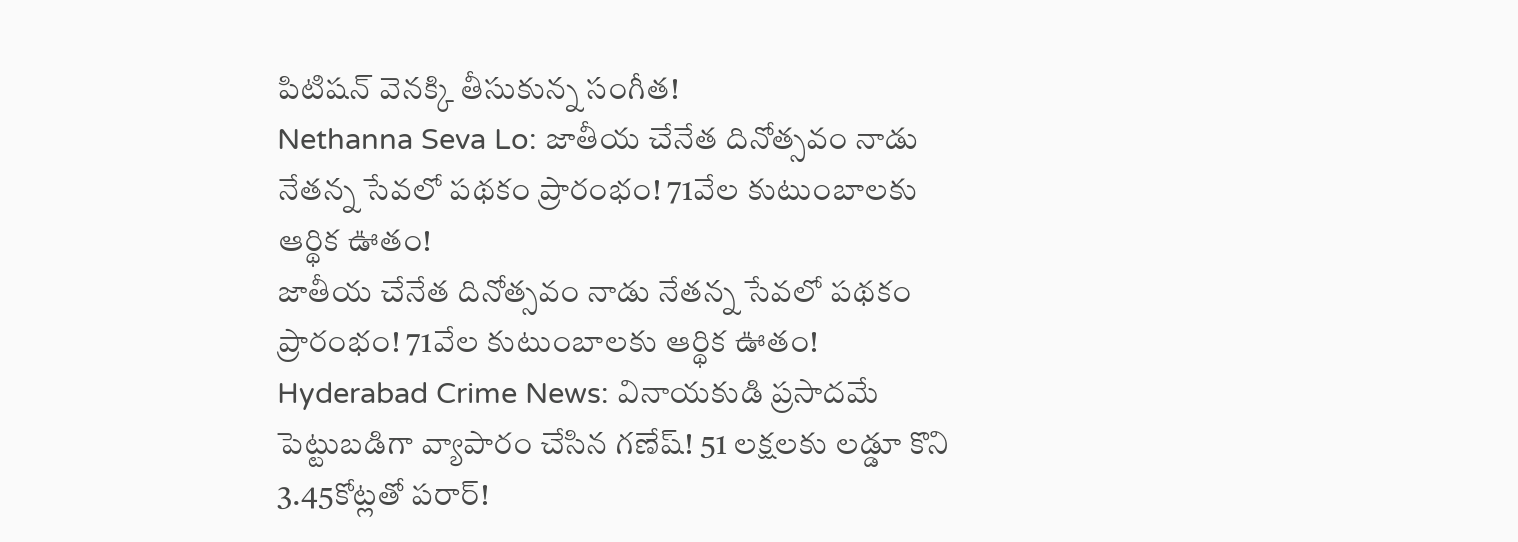పిటిషన్ వెనక్కి తీసుకున్న సంగీత!
Nethanna Seva Lo: జాతీయ చేనేత దినోత్సవం నాడు నేతన్న సేవలో పథకం ప్రారంభం! 71వేల కుటుంబాలకు ఆర్థిక ఊతం!
జాతీయ చేనేత దినోత్సవం నాడు నేతన్న సేవలో పథకం ప్రారంభం! 71వేల కుటుంబాలకు ఆర్థిక ఊతం!
Hyderabad Crime News: వినాయకుడి ప్రసాదమే పెట్టుబడిగా వ్యాపారం చేసిన గణేష్‌! 51 లక్షలకు లడ్డూ కొని 3.45కోట్లతో పరార్‌!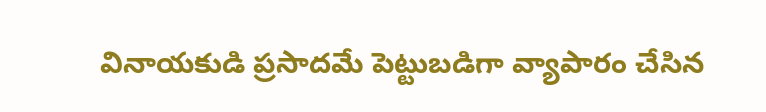వినాయకుడి ప్రసాదమే పెట్టుబడిగా వ్యాపారం చేసిన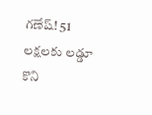గణేష్‌! 51 లక్షలకు లడ్డూ కొని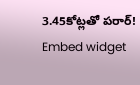3.45కోట్లతో పరార్‌!
Embed widget